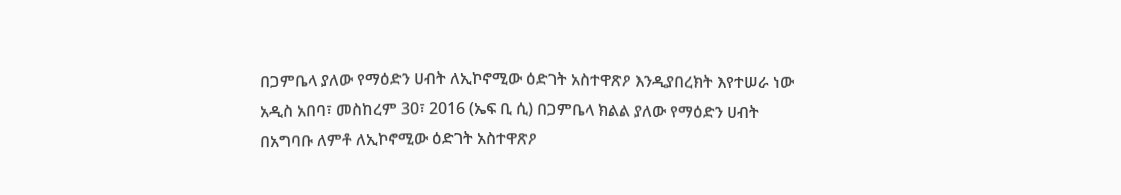በጋምቤላ ያለው የማዕድን ሀብት ለኢኮኖሚው ዕድገት አስተዋጽዖ እንዲያበረክት እየተሠራ ነው
አዲስ አበባ፣ መስከረም 30፣ 2016 (ኤፍ ቢ ሲ) በጋምቤላ ክልል ያለው የማዕድን ሀብት በአግባቡ ለምቶ ለኢኮኖሚው ዕድገት አስተዋጽዖ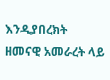እንዲያበረክት ዘመናዊ አመራረት ላይ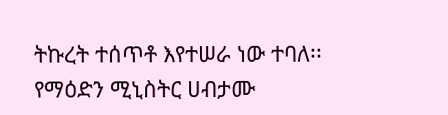ትኩረት ተሰጥቶ እየተሠራ ነው ተባለ፡፡
የማዕድን ሚኒስትር ሀብታሙ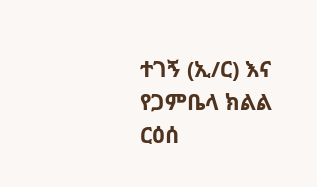ተገኝ (ኢ/ር) እና የጋምቤላ ክልል ርዕሰ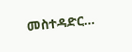መስተዳድር…